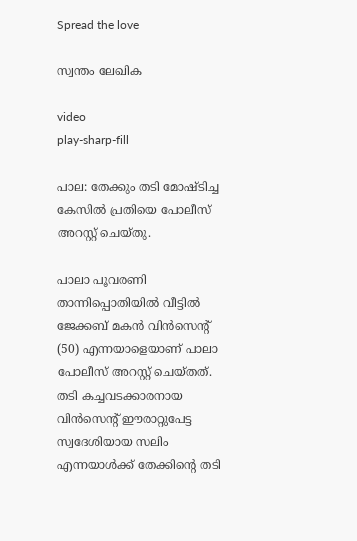Spread the love

സ്വന്തം ലേഖിക

video
play-sharp-fill

പാല: തേക്കും തടി മോഷ്ടിച്ച കേസിൽ പ്രതിയെ പോലീസ് അറസ്റ്റ് ചെയ്തു.

പാലാ പൂവരണി താന്നിപ്പൊതിയിൽ വീട്ടിൽ ജേക്കബ് മകൻ വിൻസെന്റ് (50) എന്നയാളെയാണ് പാലാ പോലീസ് അറസ്റ്റ് ചെയ്തത്. തടി കച്ചവടക്കാരനായ വിൻസെന്റ് ഈരാറ്റുപേട്ട സ്വദേശിയായ സലിം എന്നയാള്‍ക്ക് തേക്കിന്റെ തടി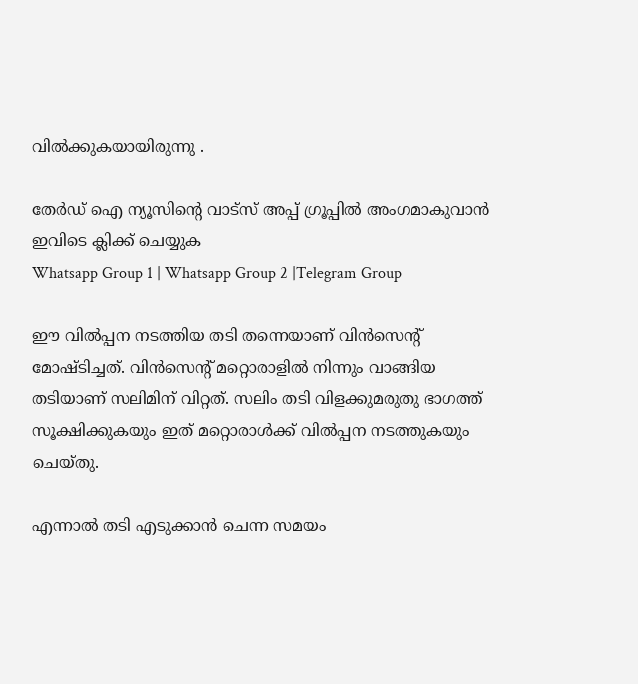വില്‍ക്കുകയായിരുന്നു .

തേർഡ് ഐ ന്യൂസിന്റെ വാട്സ് അപ്പ് ഗ്രൂപ്പിൽ അംഗമാകുവാൻ ഇവിടെ ക്ലിക്ക് ചെയ്യുക
Whatsapp Group 1 | Whatsapp Group 2 |Telegram Group

ഈ വില്‍പ്പന നടത്തിയ തടി തന്നെയാണ് വിൻസെന്റ് മോഷ്ടിച്ചത്. വിൻസെന്റ് മറ്റൊരാളില്‍ നിന്നും വാങ്ങിയ തടിയാണ് സലിമിന് വിറ്റത്. സലിം തടി വിളക്കുമരുതു ഭാഗത്ത് സൂക്ഷിക്കുകയും ഇത് മറ്റൊരാള്‍ക്ക് വില്‍പ്പന നടത്തുകയും ചെയ്തു.

എന്നാല്‍ തടി എടുക്കാന്‍ ചെന്ന സമയം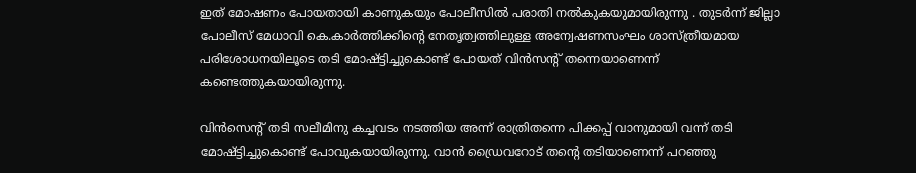ഇത് മോഷണം പോയതായി കാണുകയും പോലീസില്‍ പരാതി നല്‍കുകയുമായിരുന്നു . തുടര്‍ന്ന് ജില്ലാ പോലീസ് മേധാവി കെ.കാർത്തിക്കിന്റെ നേതൃത്വത്തിലുള്ള അന്വേഷണസംഘം ശാസ്ത്രീയമായ പരിശോധനയിലൂടെ തടി മോഷ്ട്ടിച്ചുകൊണ്ട് പോയത് വിൻസന്റ് തന്നെയാണെന്ന് കണ്ടെത്തുകയായിരുന്നു.

വിൻസെന്റ് തടി സലീമിനു കച്ചവടം നടത്തിയ അന്ന് രാത്രിതന്നെ പിക്കപ്പ് വാനുമായി വന്ന് തടി മോഷ്ട്ടിച്ചുകൊണ്ട് പോവുകയായിരുന്നു. വാന്‍ ഡ്രൈവറോട് തന്റെ തടിയാണെന്ന് പറഞ്ഞു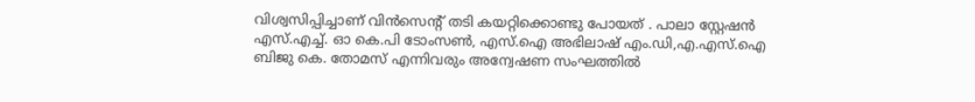വിശ്വസിപ്പിച്ചാണ് വിൻസെന്റ് തടി കയറ്റിക്കൊണ്ടു പോയത് . പാലാ സ്റ്റേഷൻ എസ്.എച്ച്. ഓ കെ.പി ടോംസൺ, എസ്.ഐ അഭിലാഷ് എം.ഡി,എ.എസ്.ഐ ബിജു കെ. തോമസ് എന്നിവരും അന്വേഷണ സംഘത്തിൽ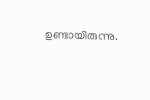ഉണ്ടായിരുന്നു.